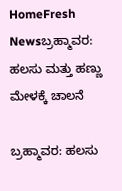HomeFresh Newsಬ್ರಹ್ಮಾವರ: ಹಲಸು ಮತ್ತು ಹಣ್ಣು ಮೇಳಕ್ಕೆ ಚಾಲನೆ

ಬ್ರಹ್ಮಾವರ: ಹಲಸು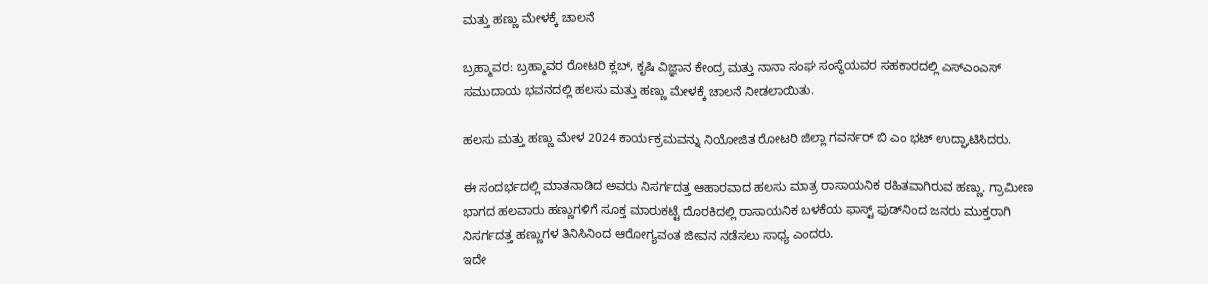ಮತ್ತು ಹಣ್ಣು ಮೇಳಕ್ಕೆ ಚಾಲನೆ

ಬ್ರಹ್ಮಾವರ: ಬ್ರಹ್ಮಾವರ ರೋಟರಿ ಕ್ಲಬ್, ಕೃಷಿ ವಿಜ್ಞಾನ ಕೇಂದ್ರ ಮತ್ತು ನಾನಾ ಸಂಘ ಸಂಸ್ಥೆಯವರ ಸಹಕಾರದಲ್ಲಿ ಎಸ್‌ಎಂಎಸ್ ಸಮುದಾಯ ಭವನದಲ್ಲಿ ಹಲಸು ಮತ್ತು ಹಣ್ಣು ಮೇಳಕ್ಕೆ ಚಾಲನೆ ನೀಡಲಾಯಿತು.

ಹಲಸು ಮತ್ತು ಹಣ್ಣು ಮೇಳ 2024 ಕಾರ್ಯಕ್ರಮವನ್ನು ನಿಯೋಜಿತ ರೋಟರಿ ಜಿಲ್ಲಾ ಗವರ್ನರ್ ಬಿ ಎಂ ಭಟ್ ಉದ್ಘಾಟಿಸಿದರು.

ಈ ಸಂದರ್ಭದಲ್ಲಿ ಮಾತನಾಡಿದ ಅವರು ನಿಸರ್ಗದತ್ತ ಆಹಾರವಾದ ಹಲಸು ಮಾತ್ರ ರಾಸಾಯನಿಕ ರಹಿತವಾಗಿರುವ ಹಣ್ಣು. ಗ್ರಾಮೀಣ ಭಾಗದ ಹಲವಾರು ಹಣ್ಣುಗಳಿಗೆ ಸೂಕ್ತ ಮಾರುಕಟ್ಟೆ ದೊರಕಿದಲ್ಲಿ ರಾಸಾಯನಿಕ ಬಳಕೆಯ ಫಾಸ್ಟ್ ಫುಡ್‌ನಿಂದ ಜನರು ಮುಕ್ತರಾಗಿ ನಿಸರ್ಗದತ್ತ ಹಣ್ಣುಗಳ ತಿನಿಸಿನಿಂದ ಆರೋಗ್ಯವಂತ ಜೀವನ ನಡೆಸಲು ಸಾಧ್ಯ ಎಂದರು.
ಇದೇ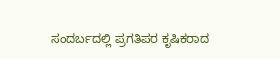ಸಂದರ್ಬದಲ್ಲಿ ಪ್ರಗತಿಪರ ಕೃಷಿಕರಾದ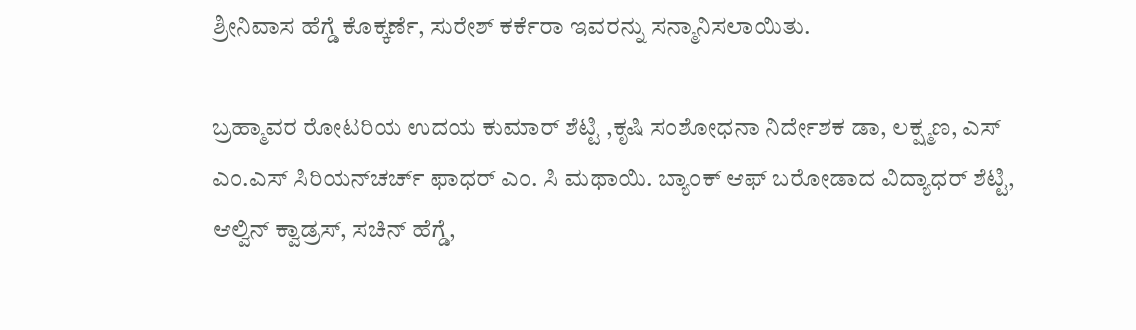ಶ್ರೀನಿವಾಸ ಹೆಗ್ಡೆ ಕೊಕ್ಕರ್ಣೆ, ಸುರೇಶ್ ಕರ್ಕೆರಾ ಇವರನ್ನು ಸನ್ಮಾನಿಸಲಾಯಿತು.

ಬ್ರಹ್ಮಾವರ ರೋಟರಿಯ ಉದಯ ಕುಮಾರ್ ಶೆಟ್ಟಿ ,ಕೃಷಿ ಸಂಶೋಧನಾ ನಿರ್ದೇಶಕ ಡಾ, ಲಕ್ಷ್ಮಣ, ಎಸ್ ಎಂ.ಎಸ್ ಸಿರಿಯನ್‌ಚರ್ಚ್ ಫಾಧರ್ ಎಂ. ಸಿ ಮಥಾಯಿ. ಬ್ಯಾಂಕ್ ಆಫ್ ಬರೋಡಾದ ವಿದ್ಯಾಧರ್ ಶೆಟ್ಟಿ, ಆಲ್ವಿನ್ ಕ್ವಾಡ್ರಸ್, ಸಚಿನ್ ಹೆಗ್ಡೆ,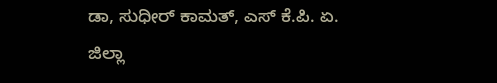ಡಾ, ಸುಧೀರ್ ಕಾಮತ್, ಎಸ್ ಕೆ.ಪಿ. ಏ. ಜಿಲ್ಲಾ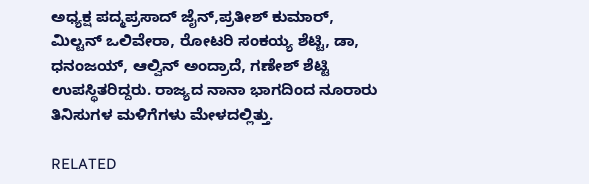ಅಧ್ಯಕ್ಷ ಪದ್ಮಪ್ರಸಾದ್ ಜೈನ್,ಪ್ರತೀಶ್ ಕುಮಾರ್, ಮಿಲ್ಟನ್ ಒಲಿವೇರಾ, ರೋಟರಿ ಸಂಕಯ್ಯ ಶೆಟ್ಟಿ, ಡಾ, ಧನಂಜಯ್, ಆಲ್ವಿನ್ ಅಂದ್ರಾದೆ, ಗಣೇಶ್ ಶೆಟ್ಟಿ ಉಪಸ್ಥಿತರಿದ್ದರು. ರಾಜ್ಯದ ನಾನಾ ಭಾಗದಿಂದ ನೂರಾರು ತಿನಿಸುಗಳ ಮಳಿಗೆಗಳು ಮೇಳದಲ್ಲಿತ್ತು.

RELATED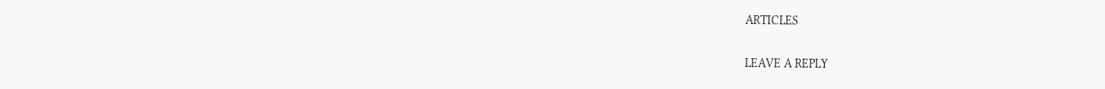ARTICLES

LEAVE A REPLY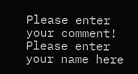Please enter your comment!
Please enter your name here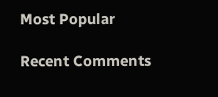Most Popular

Recent Comments